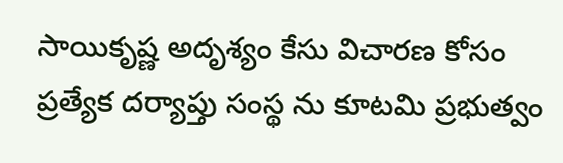సాయికృష్ణ అదృశ్యం కేసు విచారణ కోసం ప్రత్యేక దర్యాప్తు సంస్థ ను కూటమి ప్రభుత్వం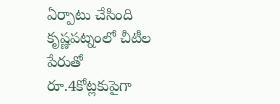ఏర్పాటు చేసింది
కృష్ణపట్నంలో చీటీల పేరుతో రూ.4కోట్లకుపైగా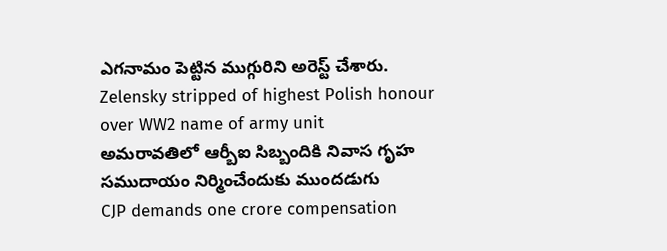ఎగనామం పెట్టిన ముగ్గురిని అరెస్ట్ చేశారు.
Zelensky stripped of highest Polish honour over WW2 name of army unit
అమరావతిలో ఆర్బీఐ సిబ్బందికి నివాస గృహ సముదాయం నిర్మించేందుకు ముందడుగు
CJP demands one crore compensation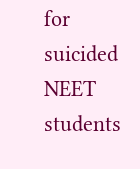for suicided NEET students